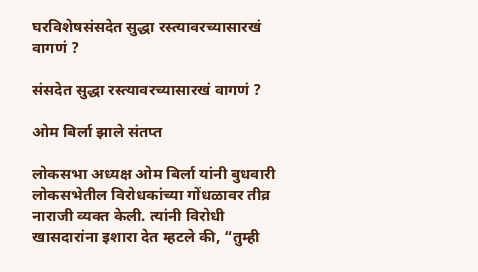घरविशेषसंसदेत सुद्धा रस्त्यावरच्यासारखं वागणं ?

संसदेत सुद्धा रस्त्यावरच्यासारखं वागणं ?

ओम बिर्ला झाले संतप्त

लोकसभा अध्यक्ष ओम बिर्ला यांनी बुधवारी लोकसभेतील विरोधकांच्या गोंधळावर तीव्र नाराजी व्यक्त केली. त्यांनी विरोधी खासदारांना इशारा देत म्हटले की, “तुम्ही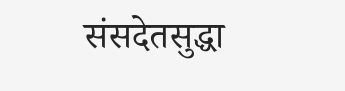संसदेतसुद्धा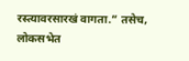रस्त्यावरसारखं वागता.” तसेच, लोकसभेत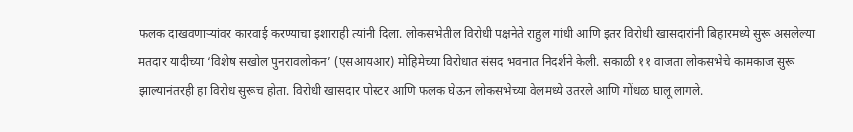फलक दाखवणाऱ्यांवर कारवाई करण्याचा इशाराही त्यांनी दिला. लोकसभेतील विरोधी पक्षनेते राहुल गांधी आणि इतर विरोधी खासदारांनी बिहारमध्ये सुरू असलेल्या मतदार यादीच्या ‘विशेष सखोल पुनरावलोकन’ (एसआयआर) मोहिमेच्या विरोधात संसद भवनात निदर्शने केली. सकाळी ११ वाजता लोकसभेचे कामकाज सुरू झाल्यानंतरही हा विरोध सुरूच होता. विरोधी खासदार पोस्टर आणि फलक घेऊन लोकसभेच्या वेलमध्ये उतरले आणि गोंधळ घालू लागले.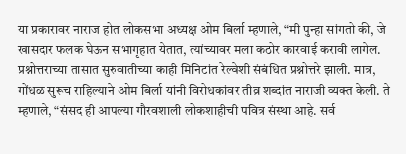या प्रकारावर नाराज होत लोकसभा अध्यक्ष ओम बिर्ला म्हणाले, “मी पुन्हा सांगतो की, जे खासदार फलक घेऊन सभागृहात येतात, त्यांच्यावर मला कठोर कारवाई करावी लागेल. प्रश्नोत्तराच्या तासात सुरुवातीच्या काही मिनिटांत रेल्वेशी संबंधित प्रश्नोत्तरे झाली. मात्र, गोंधळ सुरूच राहिल्याने ओम बिर्ला यांनी विरोधकांवर तीव्र शब्दांत नाराजी व्यक्त केली. ते म्हणाले, “संसद ही आपल्या गौरवशाली लोकशाहीची पवित्र संस्था आहे. सर्व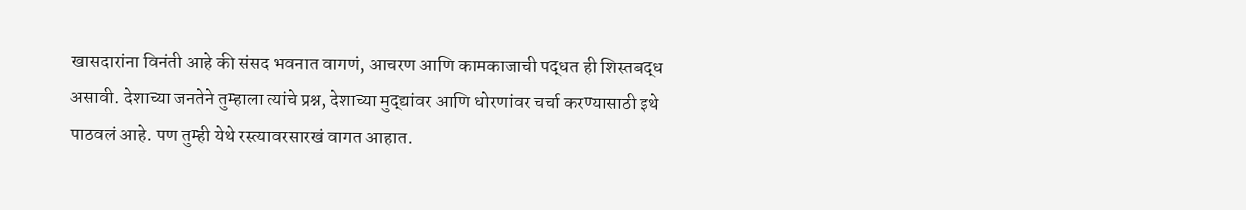खासदारांना विनंती आहे की संसद भवनात वागणं, आचरण आणि कामकाजाची पद्धत ही शिस्तबद्ध असावी. देशाच्या जनतेने तुम्हाला त्यांचे प्रश्न, देशाच्या मुद्द्यांवर आणि धोरणांवर चर्चा करण्यासाठी इथे पाठवलं आहे. पण तुम्ही येथे रस्त्यावरसारखं वागत आहात.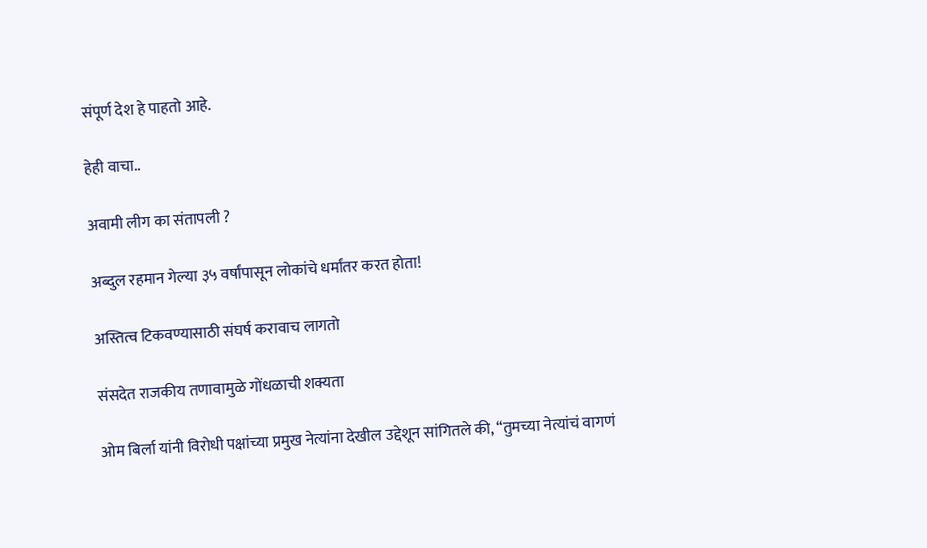संपूर्ण देश हे पाहतो आहे.

हेही वाचा..

अवामी लीग का संतापली ?

अब्दुल रहमान गेल्या ३५ वर्षांपासून लोकांचे धर्मांतर करत होता!

अस्तित्व टिकवण्यासाठी संघर्ष करावाच लागतो

संसदेत राजकीय तणावामुळे गोंधळाची शक्यता

ओम बिर्ला यांनी विरोधी पक्षांच्या प्रमुख नेत्यांना देखील उद्देशून सांगितले की, “तुमच्या नेत्यांचं वागणं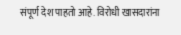संपूर्ण देश पाहतो आहे. विरोधी खासदारांना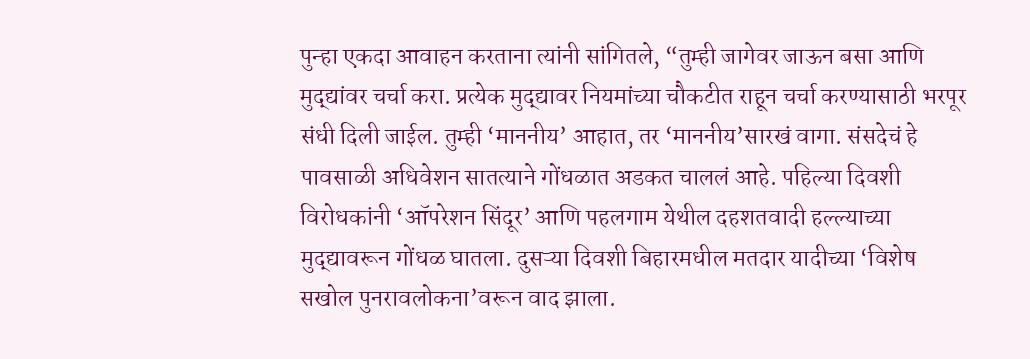पुन्हा एकदा आवाहन करताना त्यांनी सांगितले, “तुम्ही जागेवर जाऊन बसा आणि मुद्द्यांवर चर्चा करा. प्रत्येक मुद्द्यावर नियमांच्या चौकटीत राहून चर्चा करण्यासाठी भरपूर संधी दिली जाईल. तुम्ही ‘माननीय’ आहात, तर ‘माननीय’सारखं वागा. संसदेचं हे पावसाळी अधिवेशन सातत्याने गोंधळात अडकत चाललं आहे. पहिल्या दिवशी विरोधकांनी ‘ऑपरेशन सिंदूर’ आणि पहलगाम येथील दहशतवादी हल्ल्याच्या मुद्द्यावरून गोंधळ घातला. दुसऱ्या दिवशी बिहारमधील मतदार यादीच्या ‘विशेष सखोल पुनरावलोकना’वरून वाद झाला.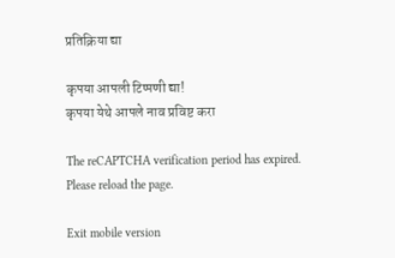प्रतिक्रिया द्या

कृपया आपली टिप्पणी द्या!
कृपया येथे आपले नाव प्रविष्ट करा

The reCAPTCHA verification period has expired. Please reload the page.

Exit mobile version